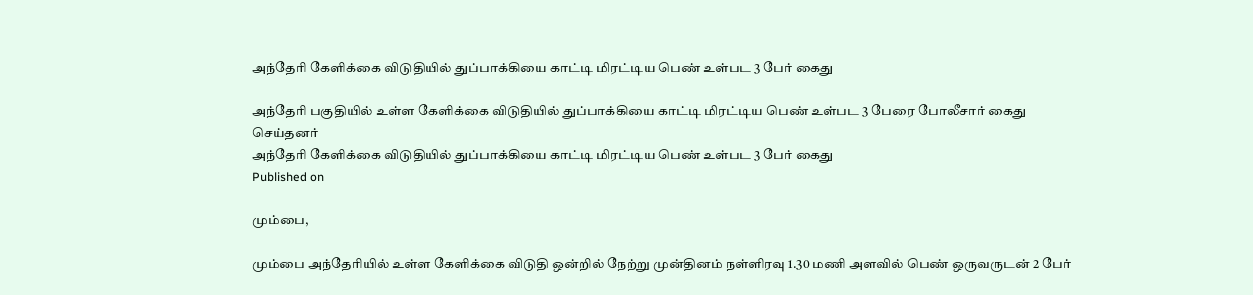அந்தேரி கேளிக்கை விடுதியில் துப்பாக்கியை காட்டி மிரட்டிய பெண் உள்பட 3 பேர் கைது

அந்தேரி பகுதியில் உள்ள கேளிக்கை விடுதியில் துப்பாக்கியை காட்டி மிரட்டிய பெண் உள்பட 3 பேரை போலீசார் கைது செய்தனர்
அந்தேரி கேளிக்கை விடுதியில் துப்பாக்கியை காட்டி மிரட்டிய பெண் உள்பட 3 பேர் கைது
Published on

மும்பை,

மும்பை அந்தேரியில் உள்ள கேளிக்கை விடுதி ஒன்றில் நேற்று முன்தினம் நள்ளிரவு 1.30 மணி அளவில் பெண் ஒருவருடன் 2 பேர்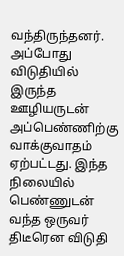வந்திருந்தனர். அப்போது விடுதியில் இருந்த ஊழியருடன் அப்பெண்ணிற்கு வாக்குவாதம் ஏற்பட்டது. இந்த நிலையில் பெண்ணுடன் வந்த ஒருவர் திடீரென விடுதி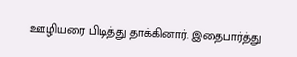ஊழியரை பிடித்து தாக்கினார். இதைபார்த்து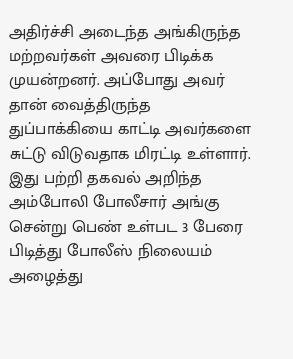அதிர்ச்சி அடைந்த அங்கிருந்த மற்றவர்கள் அவரை பிடிக்க முயன்றனர். அப்போது அவர் தான் வைத்திருந்த துப்பாக்கியை காட்டி அவர்களை சுட்டு விடுவதாக மிரட்டி உள்ளார். இது பற்றி தகவல் அறிந்த அம்போலி போலீசார் அங்கு சென்று பெண் உள்பட 3 பேரை பிடித்து போலீஸ் நிலையம் அழைத்து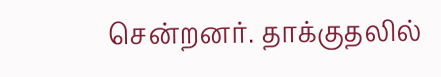சென்றனர். தாக்குதலில்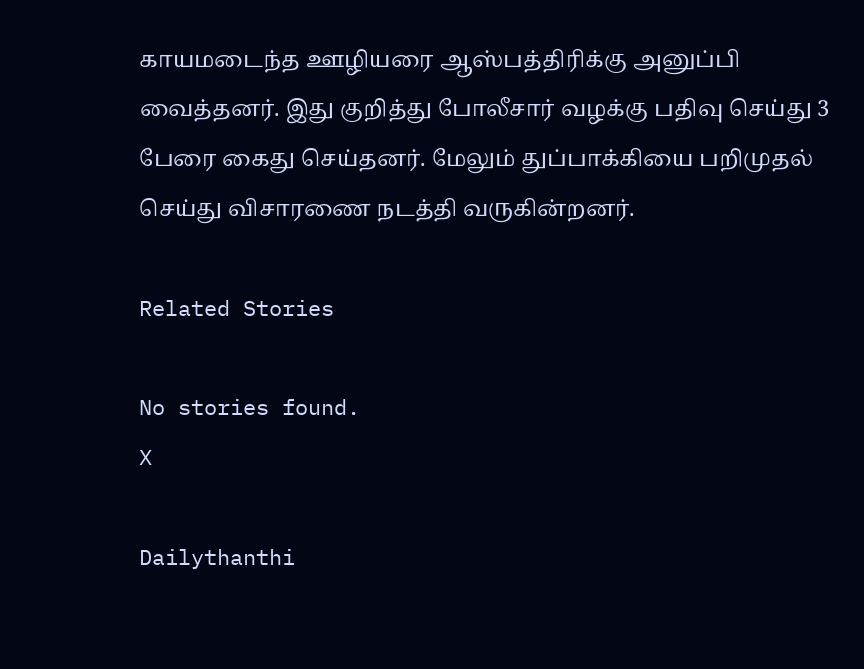காயமடைந்த ஊழியரை ஆஸ்பத்திரிக்கு அனுப்பி வைத்தனர். இது குறித்து போலீசார் வழக்கு பதிவு செய்து 3 பேரை கைது செய்தனர். மேலும் துப்பாக்கியை பறிமுதல் செய்து விசாரணை நடத்தி வருகின்றனர்.

Related Stories

No stories found.
X

Dailythanthi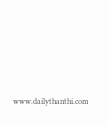www.dailythanthi.com